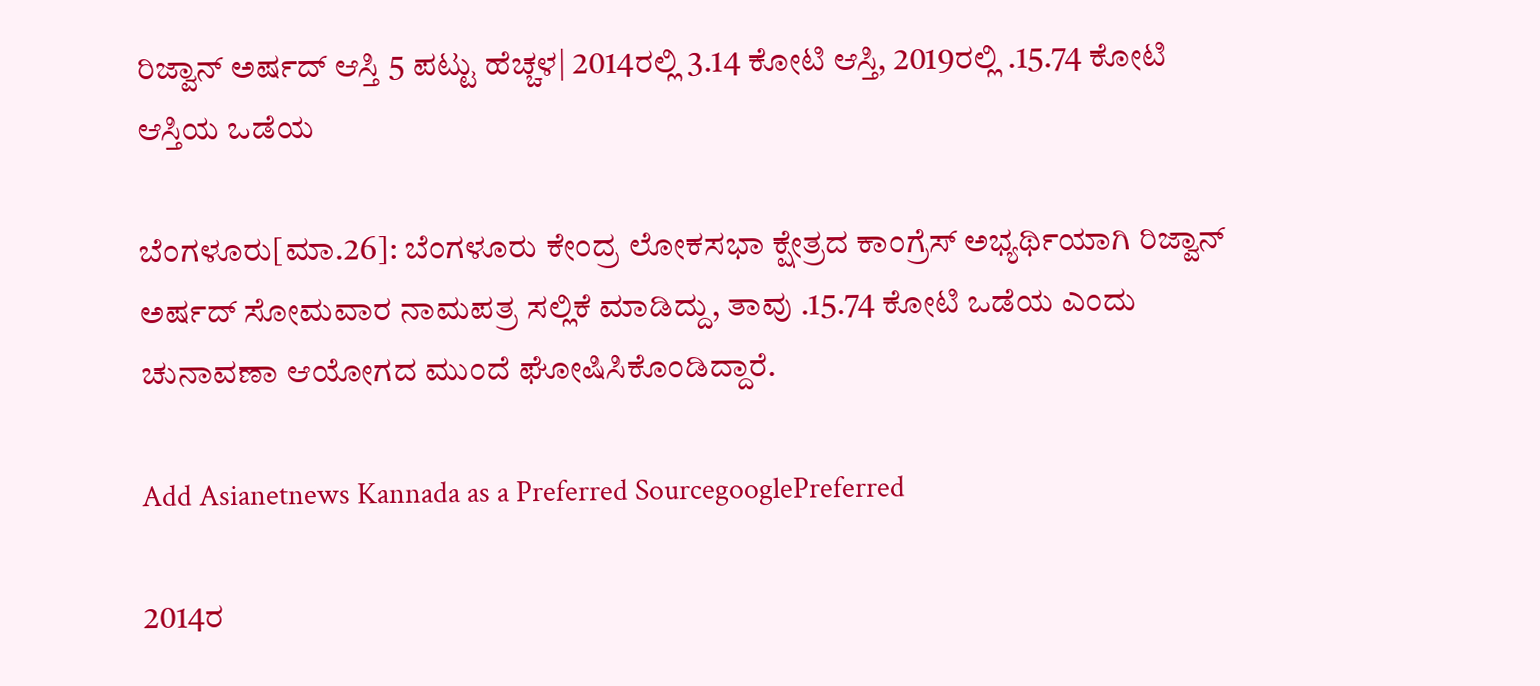ರಿಜ್ವಾನ್‌ ಅರ್ಷದ್‌ ಆಸ್ತಿ 5 ಪಟ್ಟು ಹೆಚ್ಚಳ| 2014ರಲ್ಲಿ 3.14 ಕೋಟಿ ಆಸ್ತಿ, 2019ರಲ್ಲಿ .15.74 ಕೋಟಿ ಆಸ್ತಿಯ ಒಡೆಯ

ಬೆಂಗಳೂರು[ಮಾ.26]: ಬೆಂಗಳೂರು ಕೇಂದ್ರ ಲೋಕಸಭಾ ಕ್ಷೇತ್ರದ ಕಾಂಗ್ರೆಸ್‌ ಅಭ್ಯರ್ಥಿಯಾಗಿ ರಿಜ್ವಾನ್‌ ಅರ್ಷದ್‌ ಸೋಮವಾರ ನಾಮಪತ್ರ ಸಲ್ಲಿಕೆ ಮಾಡಿದ್ದು, ತಾವು .15.74 ಕೋಟಿ ಒಡೆಯ ಎಂದು ಚುನಾವಣಾ ಆಯೋಗದ ಮುಂದೆ ಘೋಷಿಸಿಕೊಂಡಿದ್ದಾರೆ.

Add Asianetnews Kannada as a Preferred SourcegooglePreferred

2014ರ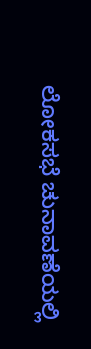ಲೋಕಸಭೆ ಚುನಾವಣೆಯಲ್ಲಿ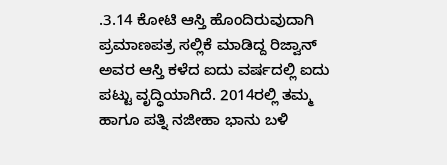.3.14 ಕೋಟಿ ಆಸ್ತಿ ಹೊಂದಿರುವುದಾಗಿ ಪ್ರಮಾಣಪತ್ರ ಸಲ್ಲಿಕೆ ಮಾಡಿದ್ದ ರಿಜ್ವಾನ್‌ ಅವರ ಆಸ್ತಿ ಕಳೆದ ಐದು ವರ್ಷದಲ್ಲಿ ಐದು ಪಟ್ಟು ವೃದ್ಧಿಯಾಗಿದೆ. 2014ರಲ್ಲಿ ತಮ್ಮ ಹಾಗೂ ಪತ್ನಿ ನಜೀಹಾ ಭಾನು ಬಳಿ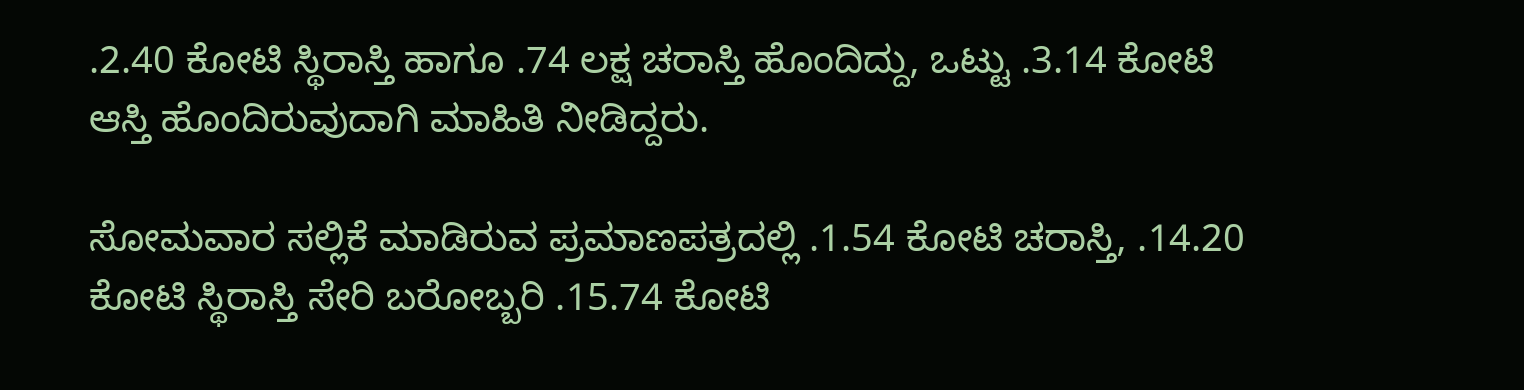.2.40 ಕೋಟಿ ಸ್ಥಿರಾಸ್ತಿ ಹಾಗೂ .74 ಲಕ್ಷ ಚರಾಸ್ತಿ ಹೊಂದಿದ್ದು, ಒಟ್ಟು .3.14 ಕೋಟಿ ಆಸ್ತಿ ಹೊಂದಿರುವುದಾಗಿ ಮಾಹಿತಿ ನೀಡಿದ್ದರು.

ಸೋಮವಾರ ಸಲ್ಲಿಕೆ ಮಾಡಿರುವ ಪ್ರಮಾಣಪತ್ರದಲ್ಲಿ .1.54 ಕೋಟಿ ಚರಾಸ್ತಿ, .14.20 ಕೋಟಿ ಸ್ಥಿರಾಸ್ತಿ ಸೇರಿ ಬರೋಬ್ಬರಿ .15.74 ಕೋಟಿ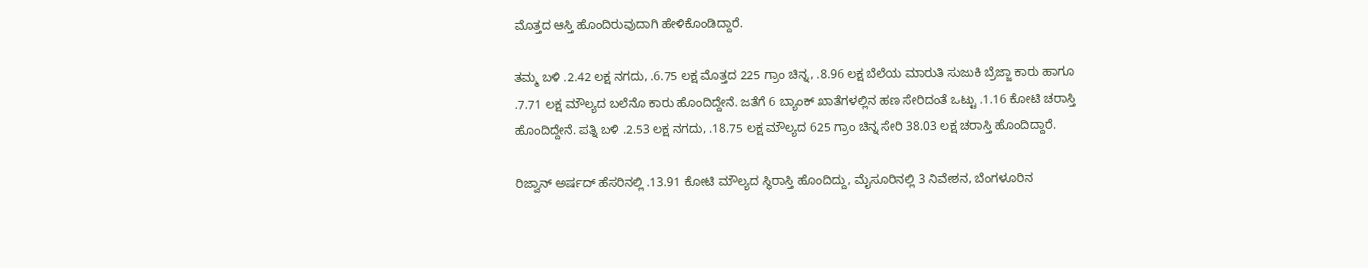ಮೊತ್ತದ ಆಸ್ತಿ ಹೊಂದಿರುವುದಾಗಿ ಹೇಳಿಕೊಂಡಿದ್ದಾರೆ.

ತಮ್ಮ ಬಳಿ .2.42 ಲಕ್ಷ ನಗದು, .6.75 ಲಕ್ಷ ಮೊತ್ತದ 225 ಗ್ರಾಂ ಚಿನ್ನ, .8.96 ಲಕ್ಷ ಬೆಲೆಯ ಮಾರುತಿ ಸುಜುಕಿ ಬ್ರೆಜ್ಜಾ ಕಾರು ಹಾಗೂ .7.71 ಲಕ್ಷ ಮೌಲ್ಯದ ಬಲೆನೊ ಕಾರು ಹೊಂದಿದ್ದೇನೆ. ಜತೆಗೆ 6 ಬ್ಯಾಂಕ್‌ ಖಾತೆಗಳಲ್ಲಿನ ಹಣ ಸೇರಿದಂತೆ ಒಟ್ಟು .1.16 ಕೋಟಿ ಚರಾಸ್ತಿ ಹೊಂದಿದ್ದೇನೆ. ಪತ್ನಿ ಬಳಿ .2.53 ಲಕ್ಷ ನಗದು, .18.75 ಲಕ್ಷ ಮೌಲ್ಯದ 625 ಗ್ರಾಂ ಚಿನ್ನ ಸೇರಿ 38.03 ಲಕ್ಷ ಚರಾಸ್ತಿ ಹೊಂದಿದ್ದಾರೆ.

ರಿಜ್ವಾನ್‌ ಅರ್ಷದ್‌ ಹೆಸರಿನಲ್ಲಿ .13.91 ಕೋಟಿ ಮೌಲ್ಯದ ಸ್ಥಿರಾಸ್ತಿ ಹೊಂದಿದ್ದು, ಮೈಸೂರಿನಲ್ಲಿ 3 ನಿವೇಶನ, ಬೆಂಗಳೂರಿನ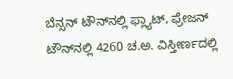ಬೆನ್ಸನ್‌ ಟೌನ್‌ನಲ್ಲಿ ಫ್ಲ್ಯಾಟ್‌, ಫ್ರೇಜನ್‌ ಟೌನ್‌ನಲ್ಲಿ 4260 ಚ.ಅ. ವಿಸ್ತೀರ್ಣದಲ್ಲಿ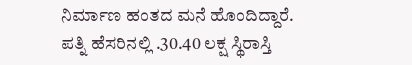ನಿರ್ಮಾಣ ಹಂತದ ಮನೆ ಹೊಂದಿದ್ದಾರೆ. ಪತ್ನಿ ಹೆಸರಿನಲ್ಲಿ .30.40 ಲಕ್ಷ ಸ್ಥಿರಾಸ್ತಿ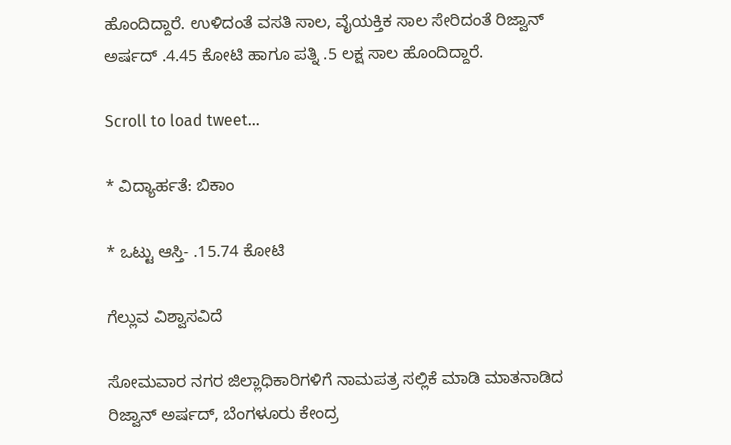ಹೊಂದಿದ್ದಾರೆ. ಉಳಿದಂತೆ ವಸತಿ ಸಾಲ, ವೈಯಕ್ತಿಕ ಸಾಲ ಸೇರಿದಂತೆ ರಿಜ್ವಾನ್‌ ಅರ್ಷದ್‌ .4.45 ಕೋಟಿ ಹಾಗೂ ಪತ್ನಿ .5 ಲಕ್ಷ ಸಾಲ ಹೊಂದಿದ್ದಾರೆ.

Scroll to load tweet…

* ವಿದ್ಯಾರ್ಹತೆ: ಬಿಕಾಂ

* ಒಟ್ಟು ಆಸ್ತಿ- .15.74 ಕೋಟಿ

ಗೆಲ್ಲುವ ವಿಶ್ವಾಸವಿದೆ

ಸೋಮವಾರ ನಗರ ಜಿಲ್ಲಾಧಿಕಾರಿಗಳಿಗೆ ನಾಮಪತ್ರ ಸಲ್ಲಿಕೆ ಮಾಡಿ ಮಾತನಾಡಿದ ರಿಜ್ವಾನ್‌ ಅರ್ಷದ್‌, ಬೆಂಗಳೂರು ಕೇಂದ್ರ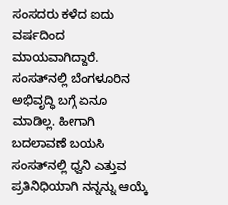ಸಂಸದರು ಕಳೆದ ಐದು ವರ್ಷದಿಂದ ಮಾಯವಾಗಿದ್ದಾರೆ. ಸಂಸತ್‌ನಲ್ಲಿ ಬೆಂಗಳೂರಿನ ಅಭಿವೃದ್ಧಿ ಬಗ್ಗೆ ಏನೂ ಮಾಡಿಲ್ಲ. ಹೀಗಾಗಿ ಬದಲಾವಣೆ ಬಯಸಿ ಸಂಸತ್‌ನಲ್ಲಿ ಧ್ವನಿ ಎತ್ತುವ ಪ್ರತಿನಿಧಿಯಾಗಿ ನನ್ನನ್ನು ಆಯ್ಕೆ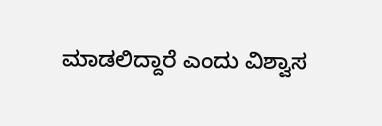ಮಾಡಲಿದ್ದಾರೆ ಎಂದು ವಿಶ್ವಾಸ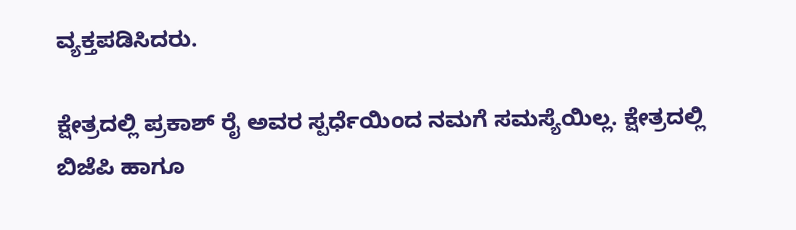ವ್ಯಕ್ತಪಡಿಸಿದರು.

ಕ್ಷೇತ್ರದಲ್ಲಿ ಪ್ರಕಾಶ್‌ ರೈ ಅವರ ಸ್ಪರ್ಧೆಯಿಂದ ನಮಗೆ ಸಮಸ್ಯೆಯಿಲ್ಲ. ಕ್ಷೇತ್ರದಲ್ಲಿ ಬಿಜೆಪಿ ಹಾಗೂ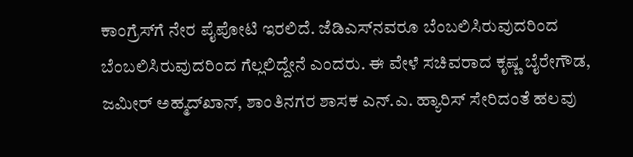ಕಾಂಗ್ರೆಸ್‌ಗೆ ನೇರ ಪೈಪೋಟಿ ಇರಲಿದೆ. ಜೆಡಿಎಸ್‌ನವರೂ ಬೆಂಬಲಿಸಿರುವುದರಿಂದ ಬೆಂಬಲಿಸಿರುವುದರಿಂದ ಗೆಲ್ಲಲಿದ್ದೇನೆ ಎಂದರು. ಈ ವೇಳೆ ಸಚಿವರಾದ ಕೃಷ್ಣ ಬೈರೇಗೌಡ, ಜಮೀರ್‌ ಅಹ್ಮದ್‌ಖಾನ್‌, ಶಾಂತಿನಗರ ಶಾಸಕ ಎನ್‌.ಎ. ಹ್ಯಾರಿಸ್‌ ಸೇರಿದಂತೆ ಹಲವು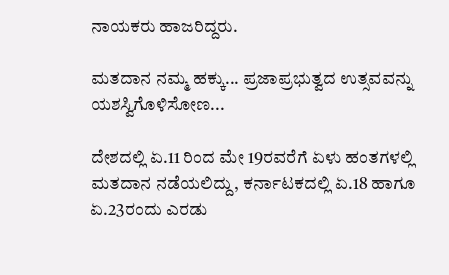ನಾಯಕರು ಹಾಜರಿದ್ದರು.

ಮತದಾನ ನಮ್ಮ ಹಕ್ಕು... ಪ್ರಜಾಪ್ರಭುತ್ವದ ಉತ್ಸವವನ್ನು ಯಶಸ್ವಿಗೊಳಿಸೋಣ...

ದೇಶದಲ್ಲಿ ಏ.11 ರಿಂದ ಮೇ 19ರವರೆಗೆ ಏಳು ಹಂತಗಳಲ್ಲಿ ಮತದಾನ ನಡೆಯಲಿದ್ದು, ಕರ್ನಾಟಕದಲ್ಲಿ ಏ.18 ಹಾಗೂ ಏ.23ರಂದು ಎರಡು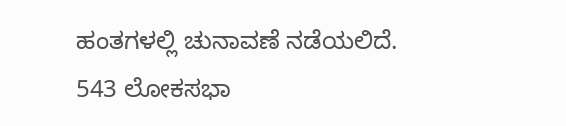ಹಂತಗಳಲ್ಲಿ ಚುನಾವಣೆ ನಡೆಯಲಿದೆ. 543 ಲೋಕಸಭಾ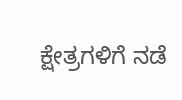ಕ್ಷೇತ್ರಗಳಿಗೆ ನಡೆ